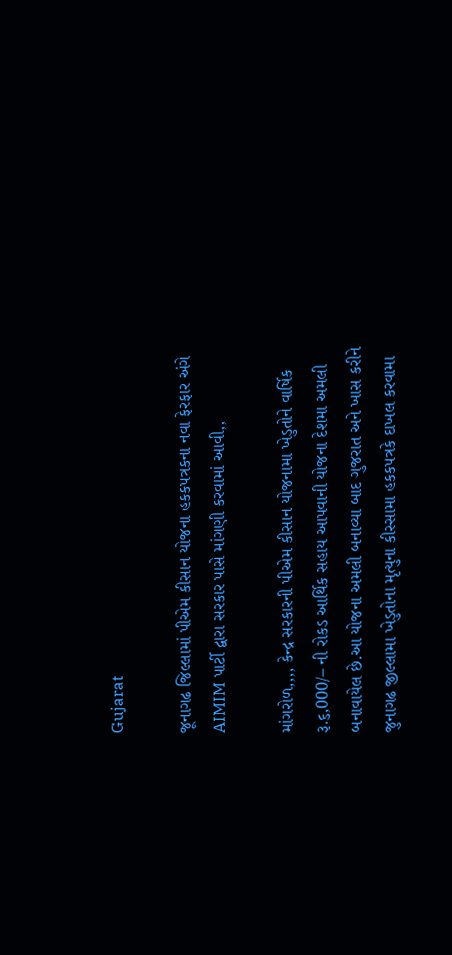Gujarat

જૂનાગઢ જિલ્લામાં પીએમ કીસાન યોજના હકકપત્રકના નવા ફેરફાર અંગે AIMIM પાર્ટી દ્વારા સરકાર પાસે માંગણી કરવામાં આવી,,

માંગરોળ,,,, કેન્દ્ર સરકારની પીએમ કીસાન યોજનામા ખેડુતોને વાર્ષિક રૂ.૬,000/– ની રોકડ આર્થિક સહાય આપવાની યોજના દેશમા અમલી બનાવાયેલ છે.આ યોજના અમલી બનાવ્યા બાદ ગુજરાત અને ખાસ કરીને જુનાગઢ જીલ્લામા ખેડુતોના મૃત્યુના કીસ્સામા હકકપત્રકે દાખલ કરવામા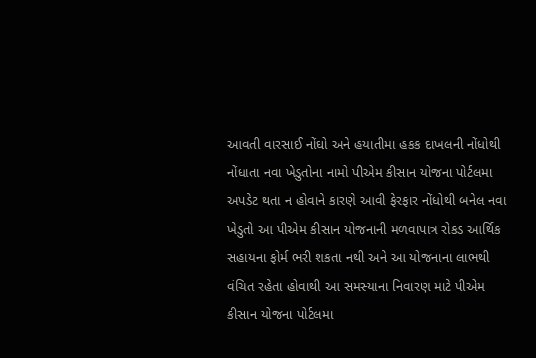આવતી વારસાઈ નોંઘો અને હયાતીમા હકક દાખલની નોંધોથી નોંધાતા નવા ખેડુતોના નામો પીએમ કીસાન યોજના પોર્ટલમા અપડેટ થતા ન હોવાને કારણે આવી ફેરફાર નોંધોથી બનેલ નવા ખેડુતો આ પીએમ કીસાન યોજનાની મળવાપાત્ર રોકડ આર્થિક સહાયના ફોર્મ ભરી શકતા નથી અને આ યોજનાના લાભથી વંચિત રહેતા હોવાથી આ સમસ્યાના નિવારણ માટે પીએમ કીસાન યોજના પોર્ટલમા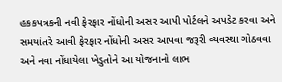હકકપત્રકની નવી ફેરફાર નોંધોની અસર આપી પોર્ટલને અપડેટ કરવા અને સમયાંતરે આવી ફેરફાર નોંધોની અસર આપવા જરૂરી વ્યવસ્થા ગોઠવવા અને નવા નોંધાયેલા ખેડુતોને આ યોજનાનો લાભ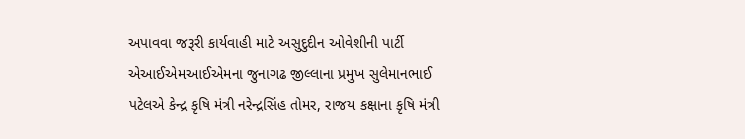અપાવવા જરૂરી કાર્યવાહી માટે અસુદુદીન ઓવેશીની પાર્ટી એઆઈએમઆઈએમના જુનાગઢ જીલ્લાના પ્રમુખ સુલેમાનભાઈ પટેલએ કેન્દ્ર કૃષિ મંત્રી નરેન્દ્રસિંહ તોમર, રાજય કક્ષાના કૃષિ મંત્રી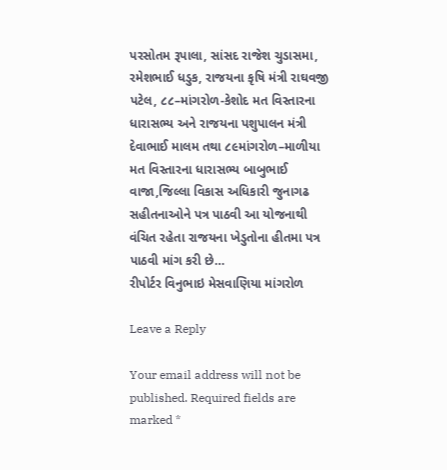પરસોતમ રૂપાલા, સાંસદ રાજેશ ચુડાસમા, રમેશભાઈ ધડુક, રાજયના કૃષિ મંત્રી રાઘવજી પટેલ, ૮૮–માંગરોળ-કેશોદ મત વિસ્તારના ધારાસભ્ય અને રાજયના પશુપાલન મંત્રી દેવાભાઈ માલમ તથા ૮૯માંગરોળ–માળીયા મત વિસ્તારના ધારાસભ્ય બાબુભાઈ વાજા,જિલ્લા વિકાસ અધિકારી જુનાગઢ  સહીતનાઓને પત્ર પાઠવી આ યોજનાથી વંચિત રહેતા રાજયના ખેડુતોના હીતમા પત્ર પાઠવી માંગ કરી છે…
રીપોર્ટર વિનુભાઇ મેસવાણિયા માંગરોળ

Leave a Reply

Your email address will not be published. Required fields are marked *